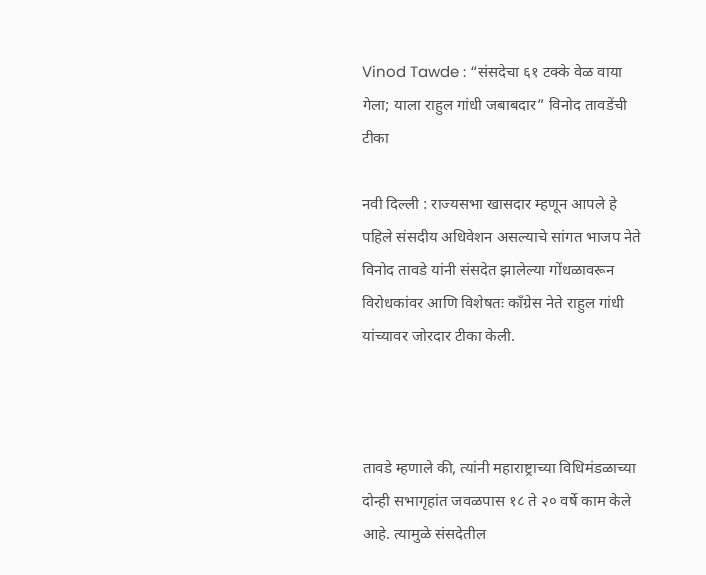Vinod Tawde : “संसदेचा ६१ टक्के वेळ वाया गेला; याला राहुल गांधी जबाबदार” विनोद तावडेंची टीका

नवी दिल्ली : राज्यसभा खासदार म्हणून आपले हे पहिले संसदीय अधिवेशन असल्याचे सांगत भाजप नेते विनोद तावडे यांनी संसदेत झालेल्या गोंधळावरून विरोधकांवर आणि विशेषतः काँग्रेस नेते राहुल गांधी यांच्यावर जोरदार टीका केली.



तावडे म्हणाले की, त्यांनी महाराष्ट्राच्या विधिमंडळाच्या दोन्ही सभागृहांत जवळपास १८ ते २० वर्षे काम केले आहे. त्यामुळे संसदेतील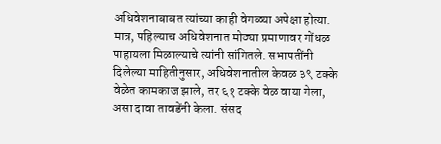अधिवेशनाबाबत त्यांच्या काही वेगळ्या अपेक्षा होत्या. मात्र, पहिल्याच अधिवेशनात मोठ्या प्रमाणावर गोंधळ पाहायला मिळाल्याचे त्यांनी सांगितले. सभापतींनी दिलेल्या माहितीनुसार, अधिवेशनातील केवळ ३९ टक्के वेळेत कामकाज झाले, तर ६१ टक्के वेळ वाया गेला, असा दावा तावडेंनी केला. संसद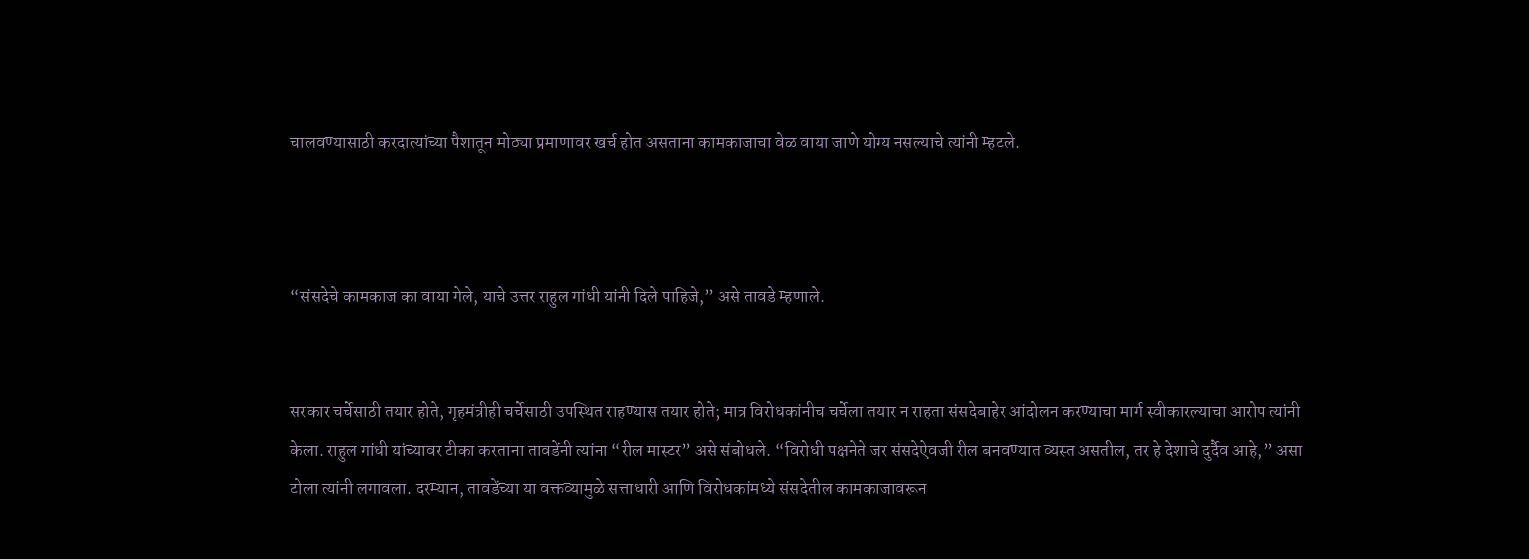चालवण्यासाठी करदात्यांच्या पैशातून मोठ्या प्रमाणावर खर्च होत असताना कामकाजाचा वेळ वाया जाणे योग्य नसल्याचे त्यांनी म्हटले.



“संसदेचे कामकाज का वाया गेले, याचे उत्तर राहुल गांधी यांनी दिले पाहिजे,” असे तावडे म्हणाले.


सरकार चर्चेसाठी तयार होते, गृहमंत्रीही चर्चेसाठी उपस्थित राहण्यास तयार होते; मात्र विरोधकांनीच चर्चेला तयार न राहता संसदेबाहेर आंदोलन करण्याचा मार्ग स्वीकारल्याचा आरोप त्यांनी केला. राहुल गांधी यांच्यावर टीका करताना तावडेंनी त्यांना “रील मास्टर” असे संबोधले. “विरोधी पक्षनेते जर संसदेऐवजी रील बनवण्यात व्यस्त असतील, तर हे देशाचे दुर्दैव आहे,” असा टोला त्यांनी लगावला. दरम्यान, तावडेंच्या या वक्तव्यामुळे सत्ताधारी आणि विरोधकांमध्ये संसदेतील कामकाजावरून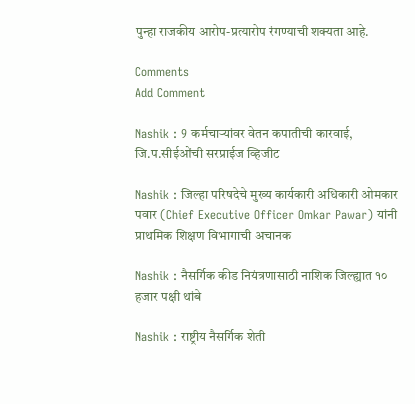पुन्हा राजकीय आरोप-प्रत्यारोप रंगण्याची शक्यता आहे.

Comments
Add Comment

Nashik : 9 कर्मचाऱ्यांवर वेतन कपातीची कारवाई, जि.प.सीईओंची सरप्राईज व्हिजीट

Nashik : जिल्हा परिषदेचे मुख्य कार्यकारी अधिकारी ओमकार पवार (Chief Executive Officer Omkar Pawar) यांनी प्राथमिक शिक्षण विभागाची अचानक

Nashik : नैसर्गिक कीड नियंत्रणासाठी नाशिक जिल्ह्यात १० हजार पक्षी थांबे

Nashik : राष्ट्रीय नैसर्गिक शेती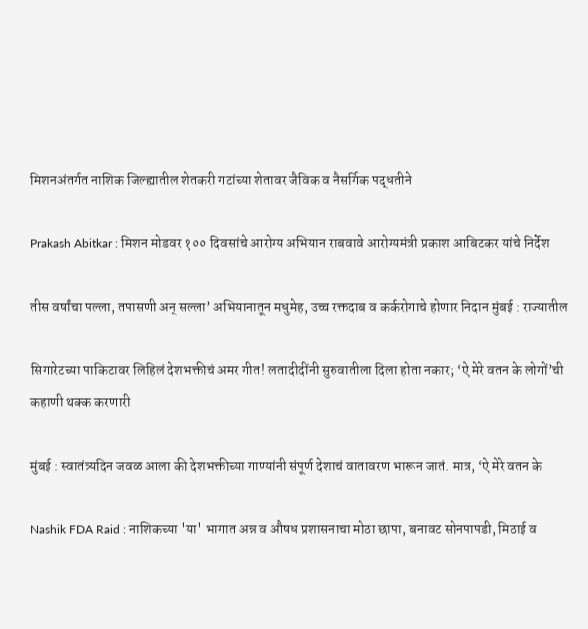मिशनअंतर्गत नाशिक जिल्ह्यातील शेतकरी गटांच्या शेतावर जैविक व नैसर्गिक पद्धतीने

Prakash Abitkar : मिशन मोडवर १०० दिवसांचे आरोग्य अभियान राबवावे आरोग्यमंत्री प्रकाश आबिटकर यांचे निर्देश

तीस वर्षांचा पल्ला, तपासणी अन् सल्ला’ अभियानातून मधुमेह, उच्च रक्तदाब व कर्करोगाचे होणार निदान मुंबई : राज्यातील

सिगारेटच्या पाकिटावर लिहिलं देशभक्तीचं अमर गीत! लतादीदींनी सुरुवातीला दिला होता नकार; ‘ऐ मेरे वतन के लोगों’ची कहाणी थक्क करणारी

मुंबई : स्वातंत्र्यदिन जवळ आला की देशभक्तीच्या गाण्यांनी संपूर्ण देशाचं वातावरण भारून जातं. मात्र, ‘ऐ मेरे वतन के

Nashik FDA Raid : नाशिकच्या 'या' भागात अन्न व औषध प्रशासनाचा मोठा छापा, बनावट सोनपापडी, मिठाई व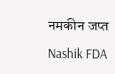नमकीन जप्त

Nashik FDA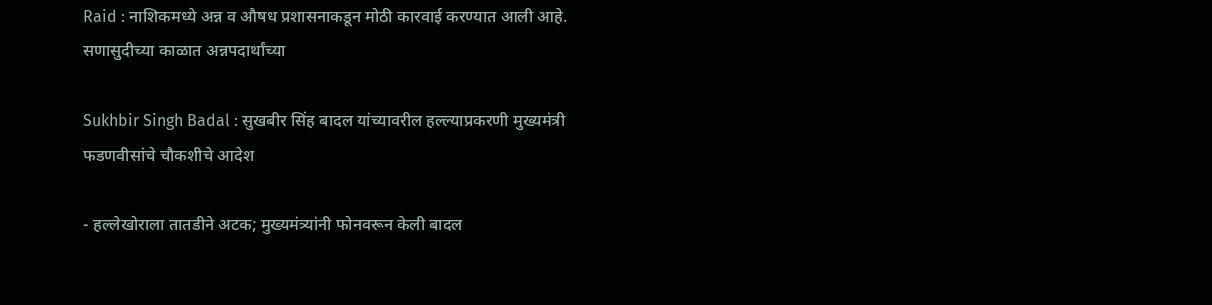Raid : नाशिकमध्ये अन्न व औषध प्रशासनाकडून मोठी कारवाई करण्यात आली आहे. सणासुदीच्या काळात अन्नपदार्थांच्या

Sukhbir Singh Badal : सुखबीर सिंह बादल यांच्यावरील हल्ल्याप्रकरणी मुख्यमंत्री फडणवीसांचे चौकशीचे आदेश

- हल्लेखोराला तातडीने अटक; मुख्यमंत्र्यांनी फोनवरून केली बादल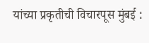यांच्या प्रकृतीची विचारपूस मुंबई :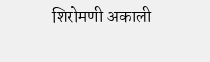शिरोमणी अकाली